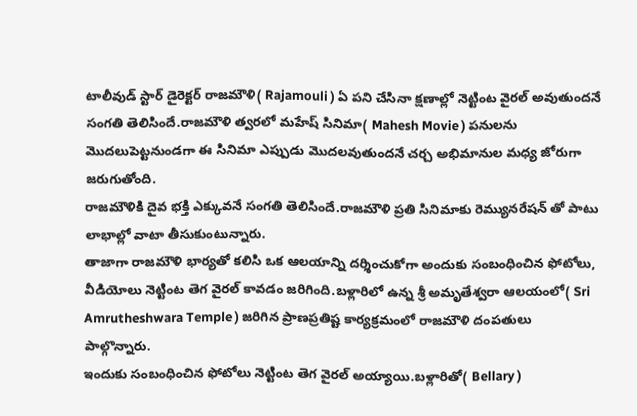టాలీవుడ్ స్టార్ డైరెక్టర్ రాజమౌళి( Rajamouli ) ఏ పని చేసినా క్షణాల్లో నెట్టింట వైరల్ అవుతుందనే సంగతి తెలిసిందే.రాజమౌళి త్వరలో మహేష్ సినిమా( Mahesh Movie ) పనులను మొదలుపెట్టనుండగా ఈ సినిమా ఎప్పుడు మొదలవుతుందనే చర్చ అభిమానుల మధ్య జోరుగా జరుగుతోంది.
రాజమౌళికి దైవ భక్తి ఎక్కువనే సంగతి తెలిసిందే.రాజమౌళి ప్రతి సినిమాకు రెమ్యునరేషన్ తో పాటు లాభాల్లో వాటా తీసుకుంటున్నారు.
తాజాగా రాజమౌళి భార్యతో కలిసి ఒక ఆలయాన్ని దర్శించుకోగా అందుకు సంబంధించిన ఫోటోలు, వీడియోలు నెట్టింట తెగ వైరల్ కావడం జరిగింది.బళ్లారిలో ఉన్న శ్రీ అమృతేశ్వరా ఆలయంలో( Sri Amrutheshwara Temple ) జరిగిన ప్రాణప్రతిష్ట కార్యక్రమంలో రాజమౌళి దంపతులు పాల్గొన్నారు.
ఇందుకు సంబంధించిన ఫోటోలు నెట్టింట తెగ వైరల్ అయ్యాయి.బళ్లారితో( Bellary )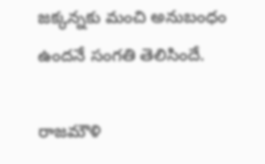జక్కన్నకు మంచి అనుబంధం ఉందనే సంగతి తెలిసిందే.

రాజమౌళి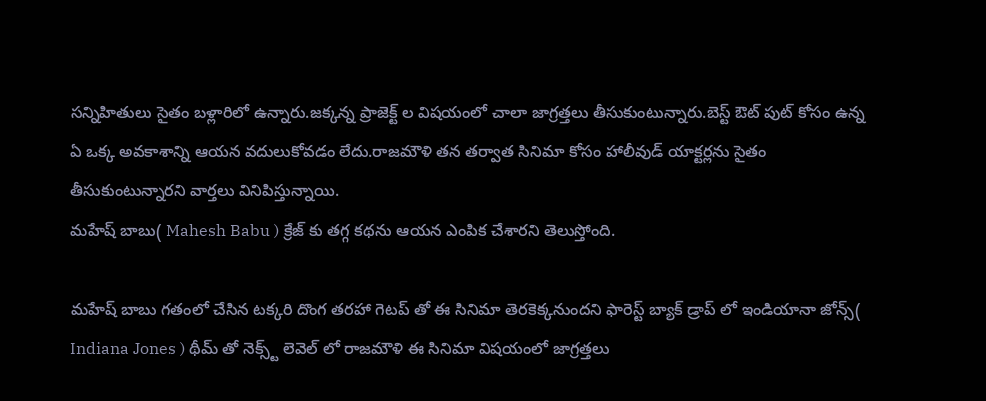సన్నిహితులు సైతం బళ్లారిలో ఉన్నారు.జక్కన్న ప్రాజెక్ట్ ల విషయంలో చాలా జాగ్రత్తలు తీసుకుంటున్నారు.బెస్ట్ ఔట్ పుట్ కోసం ఉన్న ఏ ఒక్క అవకాశాన్ని ఆయన వదులుకోవడం లేదు.రాజమౌళి తన తర్వాత సినిమా కోసం హాలీవుడ్ యాక్టర్లను సైతం తీసుకుంటున్నారని వార్తలు వినిపిస్తున్నాయి.
మహేష్ బాబు( Mahesh Babu ) క్రేజ్ కు తగ్గ కథను ఆయన ఎంపిక చేశారని తెలుస్తోంది.

మహేష్ బాబు గతంలో చేసిన టక్కరి దొంగ తరహా గెటప్ తో ఈ సినిమా తెరకెక్కనుందని ఫారెస్ట్ బ్యాక్ డ్రాప్ లో ఇండియానా జోన్స్( Indiana Jones ) థీమ్ తో నెక్స్ట్ లెవెల్ లో రాజమౌళి ఈ సినిమా విషయంలో జాగ్రత్తలు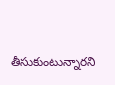తీసుకుంటున్నారని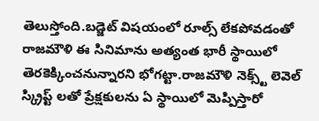తెలుస్తోంది.బడ్జెట్ విషయంలో రూల్స్ లేకపోవడంతో రాజమౌళి ఈ సినిమాను అత్యంత భారీ స్థాయిలో తెరకెక్కించనున్నారని భోగట్టా.రాజమౌళి నెక్స్ట్ లెవెల్ స్క్రిప్ట్ లతో ప్రేక్షకులను ఏ స్థాయిలో మెప్పిస్తారో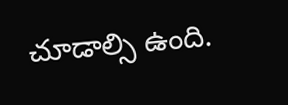చూడాల్సి ఉంది.